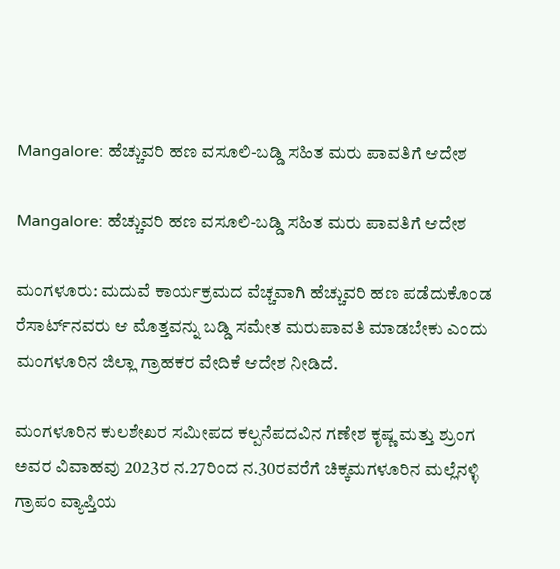Mangalore: ಹೆಚ್ಚುವರಿ ಹಣ ವಸೂಲಿ-ಬಡ್ಡಿ ಸಹಿತ ಮರು ಪಾವತಿಗೆ ಆದೇಶ

Mangalore: ಹೆಚ್ಚುವರಿ ಹಣ ವಸೂಲಿ-ಬಡ್ಡಿ ಸಹಿತ ಮರು ಪಾವತಿಗೆ ಆದೇಶ

ಮಂಗಳೂರು: ಮದುವೆ ಕಾರ್ಯಕ್ರಮದ ವೆಚ್ಚವಾಗಿ ಹೆಚ್ಚುವರಿ ಹಣ ಪಡೆದುಕೊಂಡ ರೆಸಾರ್ಟ್‌ನವರು ಆ ಮೊತ್ತವನ್ನು ಬಡ್ಡಿ ಸಮೇತ ಮರುಪಾವತಿ ಮಾಡಬೇಕು ಎಂದು ಮಂಗಳೂರಿನ ಜಿಲ್ಲಾ ಗ್ರಾಹಕರ ವೇದಿಕೆ ಆದೇಶ ನೀಡಿದೆ.

ಮಂಗಳೂರಿನ ಕುಲಶೇಖರ ಸಮೀಪದ ಕಲ್ಪನೆಪದವಿನ ಗಣೇಶ ಕೃಷ್ಣ ಮತ್ತು ಶ್ರುಂಗ ಅವರ ವಿವಾಹವು 2023ರ ನ.27ರಿಂದ ನ.30ರವರೆಗೆ ಚಿಕ್ಕಮಗಳೂರಿನ ಮಲ್ಲೆನಳ್ಳಿ ಗ್ರಾಪಂ ವ್ಯಾಪ್ತಿಯ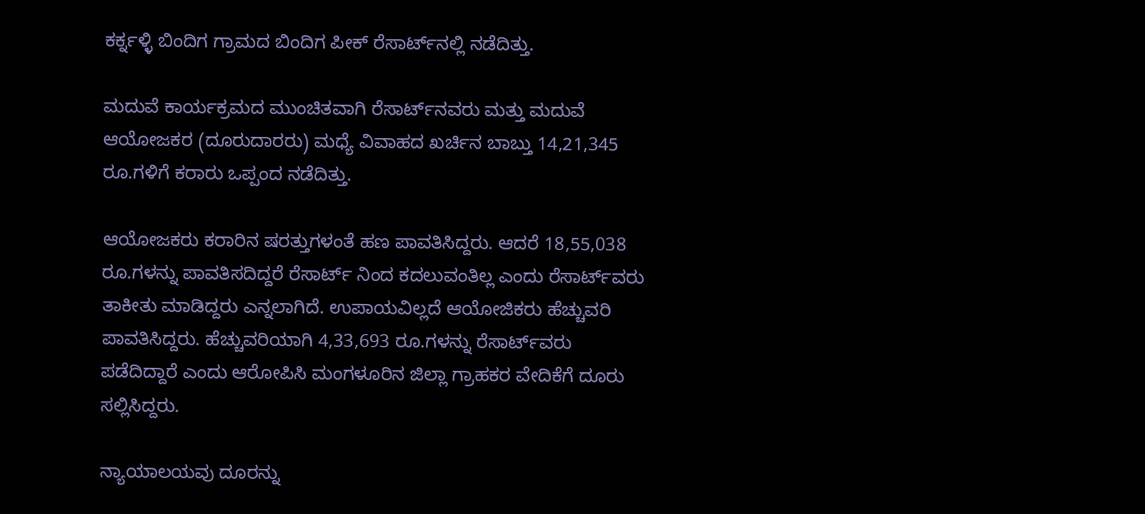ಕರ್ಕ್ನಳ್ಳಿ ಬಿಂದಿಗ ಗ್ರಾಮದ ಬಿಂದಿಗ ಪೀಕ್ ರೆಸಾರ್ಟ್‌ನಲ್ಲಿ ನಡೆದಿತ್ತು.

ಮದುವೆ ಕಾರ್ಯಕ್ರಮದ ಮುಂಚಿತವಾಗಿ ರೆಸಾರ್ಟ್‌ನವರು ಮತ್ತು ಮದುವೆ ಆಯೋಜಕರ (ದೂರುದಾರರು) ಮಧ್ಯೆ ವಿವಾಹದ ಖರ್ಚಿನ ಬಾಬ್ತು 14,21,345 ರೂ.ಗಳಿಗೆ ಕರಾರು ಒಪ್ಪಂದ ನಡೆದಿತ್ತು.

ಆಯೋಜಕರು ಕರಾರಿನ ಷರತ್ತುಗಳಂತೆ ಹಣ ಪಾವತಿಸಿದ್ದರು. ಆದರೆ 18,55,038 ರೂ.ಗಳನ್ನು ಪಾವತಿಸದಿದ್ದರೆ ರೆಸಾರ್ಟ್ ನಿಂದ ಕದಲುವಂತಿಲ್ಲ ಎಂದು ರೆಸಾರ್ಟ್‌ವರು ತಾಕೀತು ಮಾಡಿದ್ದರು ಎನ್ನಲಾಗಿದೆ. ಉಪಾಯವಿಲ್ಲದೆ ಆಯೋಜಿಕರು ಹೆಚ್ಚುವರಿ ಪಾವತಿಸಿದ್ದರು. ಹೆಚ್ಚುವರಿಯಾಗಿ 4,33,693 ರೂ.ಗಳನ್ನು ರೆಸಾರ್ಟ್‌ವರು ಪಡೆದಿದ್ದಾರೆ ಎಂದು ಆರೋಪಿಸಿ ಮಂಗಳೂರಿನ ಜಿಲ್ಲಾ ಗ್ರಾಹಕರ ವೇದಿಕೆಗೆ ದೂರು ಸಲ್ಲಿಸಿದ್ದರು.

ನ್ಯಾಯಾಲಯವು ದೂರನ್ನು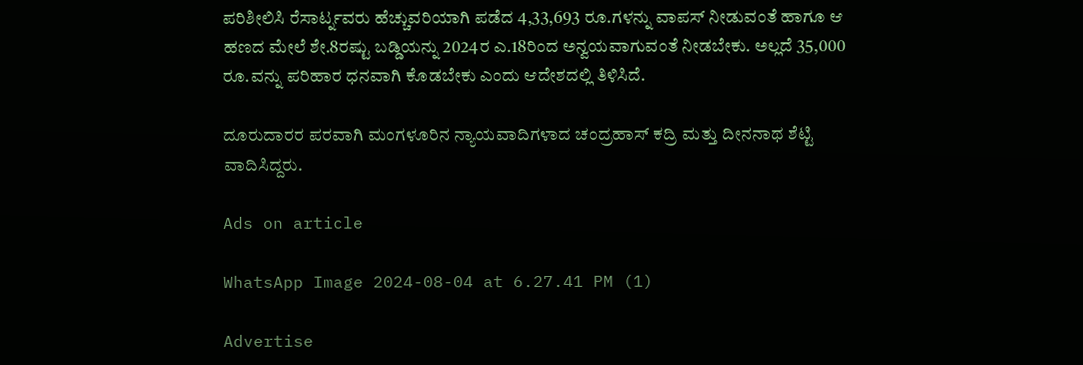ಪರಿಶೀಲಿಸಿ ರೆಸಾರ್ಟ್ನವರು ಹೆಚ್ಚುವರಿಯಾಗಿ ಪಡೆದ 4,33,693 ರೂ.ಗಳನ್ನು ವಾಪಸ್ ನೀಡುವಂತೆ ಹಾಗೂ ಆ ಹಣದ ಮೇಲೆ ಶೇ.8ರಷ್ಟು ಬಡ್ಡಿಯನ್ನು 2024ರ ಎ.18ರಿಂದ ಅನ್ವಯವಾಗುವಂತೆ ನೀಡಬೇಕು. ಅಲ್ಲದೆ 35,000 ರೂ.ವನ್ನು ಪರಿಹಾರ ಧನವಾಗಿ ಕೊಡಬೇಕು ಎಂದು ಆದೇಶದಲ್ಲಿ ತಿಳಿಸಿದೆ.

ದೂರುದಾರರ ಪರವಾಗಿ ಮಂಗಳೂರಿನ ನ್ಯಾಯವಾದಿಗಳಾದ ಚಂದ್ರಹಾಸ್ ಕದ್ರಿ ಮತ್ತು ದೀನನಾಥ ಶೆಟ್ಟಿ ವಾದಿಸಿದ್ದರು.

Ads on article

WhatsApp Image 2024-08-04 at 6.27.41 PM (1)

Advertise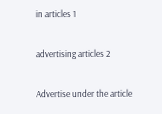in articles 1

advertising articles 2

Advertise under the article